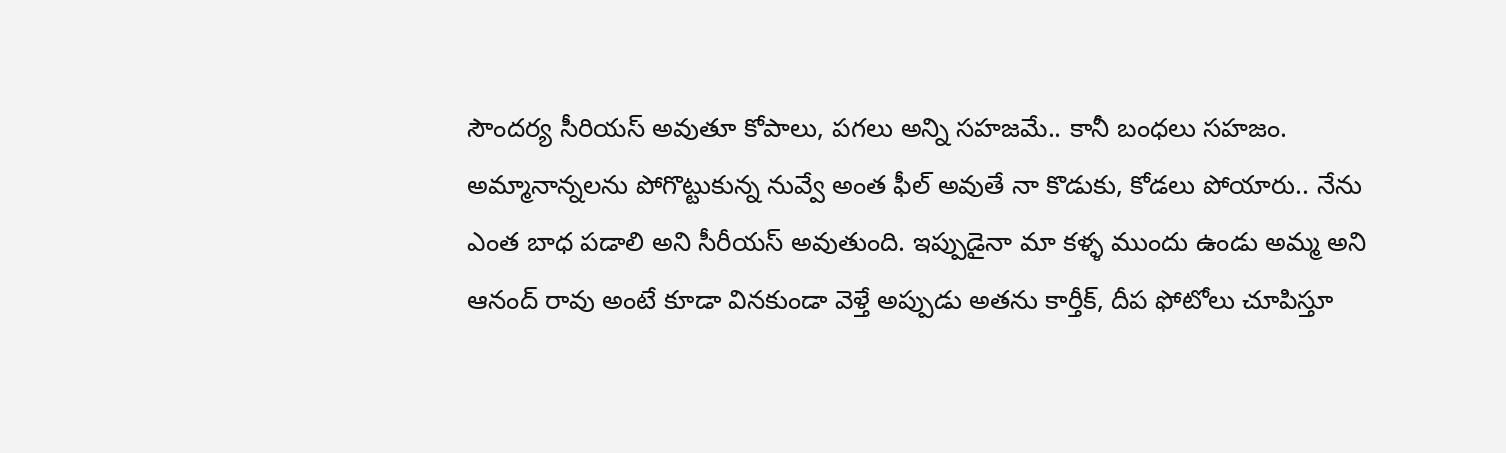సౌందర్య సీరియస్ అవుతూ కోపాలు, పగలు అన్ని సహజమే.. కానీ బంధలు సహజం. అమ్మానాన్నలను పోగొట్టుకున్న నువ్వే అంత ఫీల్ అవుతే నా కొడుకు, కోడలు పోయారు.. నేను ఎంత బాధ పడాలి అని సీరీయస్ అవుతుంది. ఇప్పుడైనా మా కళ్ళ ముందు ఉండు అమ్మ అని ఆనంద్ రావు అంటే కూడా వినకుండా వెళ్తే అప్పుడు అతను కార్తీక్, దీప ఫోటోలు చూపిస్తూ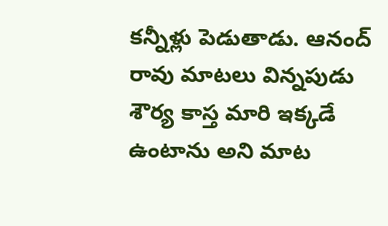కన్నీళ్లు పెడుతాడు. ఆనంద్ రావు మాటలు విన్నపుడు శౌర్య కాస్త మారి ఇక్కడే ఉంటాను అని మాట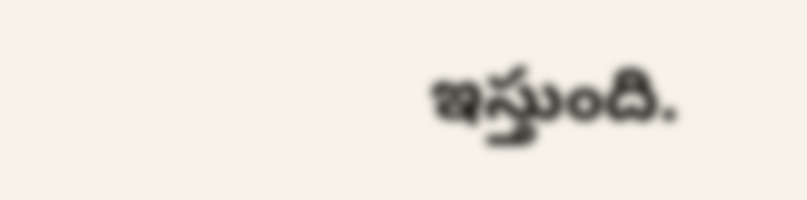ఇస్తుంది.